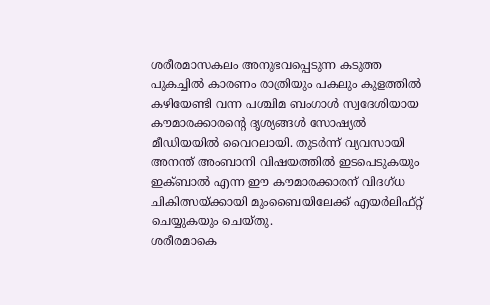ശരീരമാസകലം അനുഭവപ്പെടുന്ന കടുത്ത പുകച്ചിൽ കാരണം രാത്രിയും പകലും കുളത്തിൽ കഴിയേണ്ടി വന്ന പശ്ചിമ ബംഗാൾ സ്വദേശിയായ കൗമാരക്കാരന്റെ ദൃശ്യങ്ങൾ സോഷ്യൽ മീഡിയയിൽ വൈറലായി. തുടർന്ന് വ്യവസായി അനന്ത് അംബാനി വിഷയത്തിൽ ഇടപെടുകയും ഇക്ബാൽ എന്ന ഈ കൗമാരക്കാരന് വിദഗ്ധ ചികിത്സയ്ക്കായി മുംബൈയിലേക്ക് എയർലിഫ്റ്റ് ചെയ്യുകയും ചെയ്തു.
ശരീരമാകെ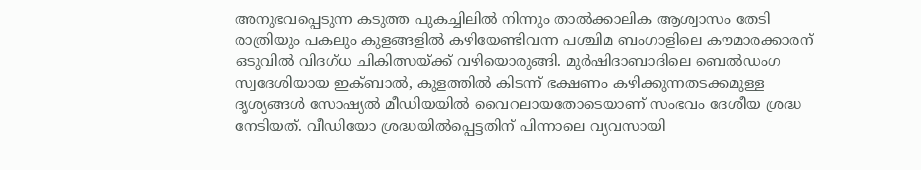അനുഭവപ്പെടുന്ന കടുത്ത പുകച്ചിലിൽ നിന്നും താൽക്കാലിക ആശ്വാസം തേടി രാത്രിയും പകലും കുളങ്ങളിൽ കഴിയേണ്ടിവന്ന പശ്ചിമ ബംഗാളിലെ കൗമാരക്കാരന് ഒടുവിൽ വിദഗ്ധ ചികിത്സയ്ക്ക് വഴിയൊരുങ്ങി. മുർഷിദാബാദിലെ ബെൽഡംഗ സ്വദേശിയായ ഇക്ബാൽ, കുളത്തിൽ കിടന്ന് ഭക്ഷണം കഴിക്കുന്നതടക്കമുള്ള ദൃശ്യങ്ങൾ സോഷ്യൽ മീഡിയയിൽ വൈറലായതോടെയാണ് സംഭവം ദേശീയ ശ്രദ്ധ നേടിയത്. വീഡിയോ ശ്രദ്ധയിൽപ്പെട്ടതിന് പിന്നാലെ വ്യവസായി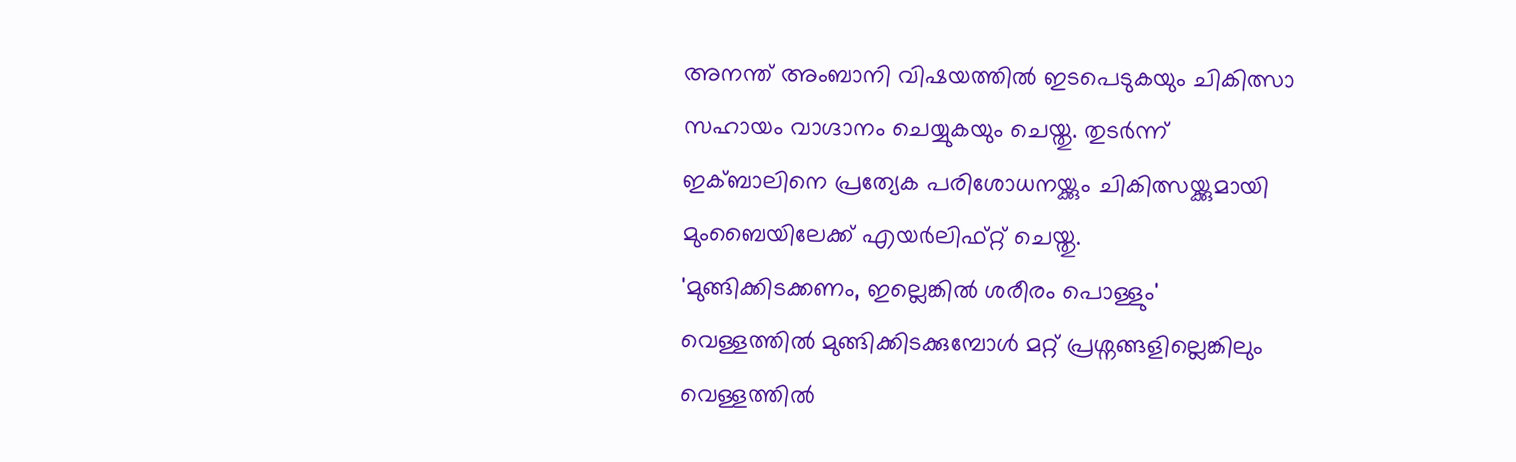അനന്ത് അംബാനി വിഷയത്തിൽ ഇടപെടുകയും ചികിത്സാ സഹായം വാഗ്ദാനം ചെയ്യുകയും ചെയ്തു. തുടർന്ന് ഇക്ബാലിനെ പ്രത്യേക പരിശോധനയ്ക്കും ചികിത്സയ്ക്കുമായി മുംബൈയിലേക്ക് എയർലിഫ്റ്റ് ചെയ്തു.
'മുങ്ങിക്കിടക്കണം, ഇല്ലെങ്കിൽ ശരീരം പൊള്ളും'
വെള്ളത്തിൽ മുങ്ങിക്കിടക്കുമ്പോൾ മറ്റ് പ്രശ്നങ്ങളില്ലെങ്കിലും വെള്ളത്തിൽ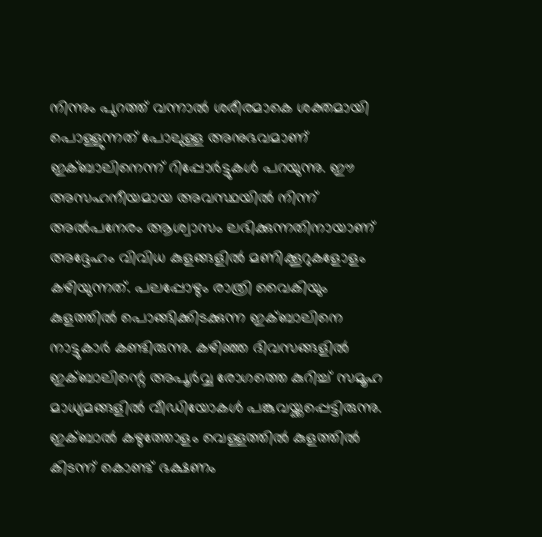നിന്നും പുറത്ത് വന്നാൽ ശരീരമാകെ ശക്തമായി പൊള്ളുന്നത് പോലുള്ള അനുഭവമാണ് ഇക്ബാലിനെന്ന് റിപ്പോർട്ടുകൾ പറയുന്നു. ഈ അസഹനീയമായ അവസ്ഥയിൽ നിന്ന് അൽപനേരം ആശ്വാസം ലഭിക്കുന്നതിനായാണ് അദ്ദേഹം വിവിധ കുളങ്ങളിൽ മണിക്കൂറുകളോളം കഴിയുന്നത്. പലപ്പോഴും രാത്രി വൈകിയും കുളത്തിൽ പൊങ്ങിക്കിടക്കുന്ന ഇക്ബാലിനെ നാട്ടുകാർ കണ്ടിരുന്നു. കഴിഞ്ഞ ദിവസങ്ങളിൽ ഇക്ബാലിന്റെ അപൂർവ്വ രോഗത്തെ കുറിച്ച് സമൂഹ മാധ്യമങ്ങളിൽ വീഡിയോകൾ പങ്കുവയ്ക്കപ്പെട്ടിരുന്നു. ഇക്ബാൽ കഴുത്തോളം വെള്ളത്തിൽ കുളത്തിൽ കിടന്ന് കൊണ്ട് ഭക്ഷണം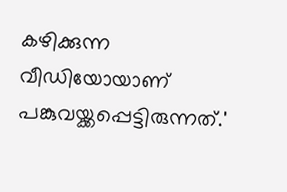കഴിക്കുന്ന വീഡിയോയാണ് പങ്കുവയ്ക്കപ്പെട്ടിരുന്നത്.'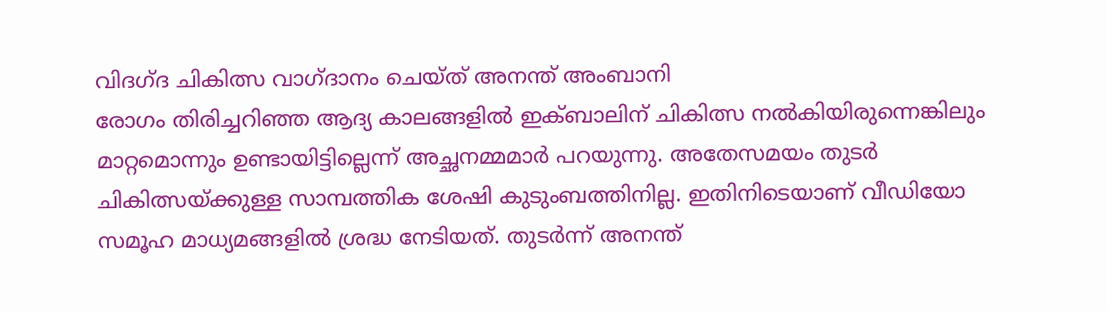വിദഗ്ദ ചികിത്സ വാഗ്ദാനം ചെയ്ത് അനന്ത് അംബാനി
രോഗം തിരിച്ചറിഞ്ഞ ആദ്യ കാലങ്ങളിൽ ഇക്ബാലിന് ചികിത്സ നൽകിയിരുന്നെങ്കിലും മാറ്റമൊന്നും ഉണ്ടായിട്ടില്ലെന്ന് അച്ഛനമ്മമാർ പറയുന്നു. അതേസമയം തുടർ ചികിത്സയ്ക്കുള്ള സാമ്പത്തിക ശേഷി കുടുംബത്തിനില്ല. ഇതിനിടെയാണ് വീഡിയോ സമൂഹ മാധ്യമങ്ങളിൽ ശ്രദ്ധ നേടിയത്. തുടർന്ന് അനന്ത്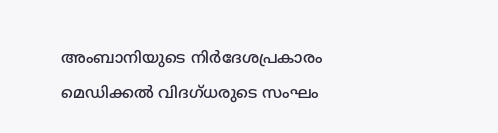അംബാനിയുടെ നിർദേശപ്രകാരം മെഡിക്കൽ വിദഗ്ധരുടെ സംഘം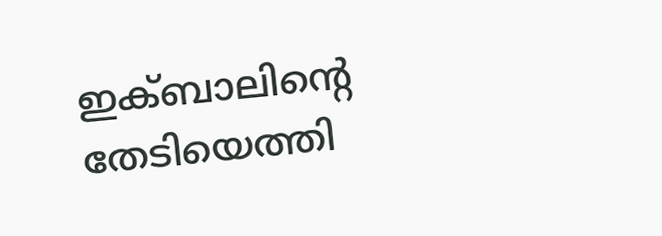ഇക്ബാലിന്റെ തേടിയെത്തി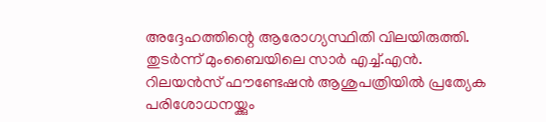അദ്ദേഹത്തിന്റെ ആരോഗ്യസ്ഥിതി വിലയിരുത്തി. തുടർന്ന് മുംബൈയിലെ സാർ എച്ച്.എൻ. റിലയൻസ് ഫൗണ്ടേഷൻ ആശുപത്രിയിൽ പ്രത്യേക പരിശോധനയ്ക്കും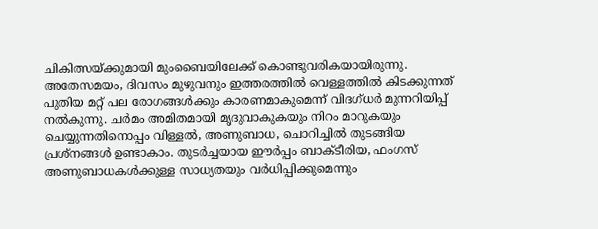ചികിത്സയ്ക്കുമായി മുംബൈയിലേക്ക് കൊണ്ടുവരികയായിരുന്നു.
അതേസമയം, ദിവസം മുഴുവനും ഇത്തരത്തിൽ വെള്ളത്തിൽ കിടക്കുന്നത് പുതിയ മറ്റ് പല രോഗങ്ങൾക്കും കാരണമാകുമെന്ന് വിദഗ്ധർ മുന്നറിയിപ്പ് നൽകുന്നു. ചർമം അമിതമായി മൃദുവാകുകയും നിറം മാറുകയും ചെയ്യുന്നതിനൊപ്പം വിള്ളൽ, അണുബാധ, ചൊറിച്ചിൽ തുടങ്ങിയ പ്രശ്നങ്ങൾ ഉണ്ടാകാം. തുടർച്ചയായ ഈർപ്പം ബാക്ടീരിയ, ഫംഗസ് അണുബാധകൾക്കുള്ള സാധ്യതയും വർധിപ്പിക്കുമെന്നും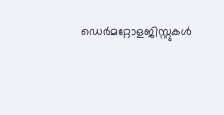ഡെർമറ്റോളജിസ്റ്റുകൾ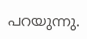പറയുന്നു.